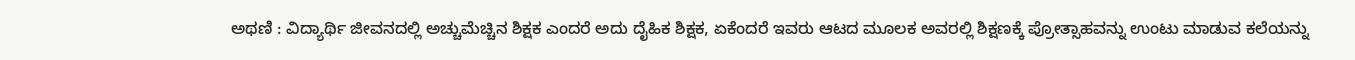ಅಥಣಿ : ವಿದ್ಯಾರ್ಥಿ ಜೀವನದಲ್ಲಿ ಅಚ್ಚುಮೆಚ್ಚಿನ ಶಿಕ್ಷಕ ಎಂದರೆ ಅದು ದೈಹಿಕ ಶಿಕ್ಷಕ, ಏಕೆಂದರೆ ಇವರು ಆಟದ ಮೂಲಕ ಅವರಲ್ಲಿ ಶಿಕ್ಷಣಕ್ಕೆ ಪ್ರೋತ್ಸಾಹವನ್ನು ಉಂಟು ಮಾಡುವ ಕಲೆಯನ್ನು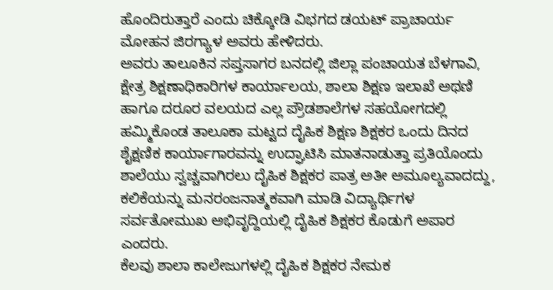ಹೊಂದಿರುತ್ತಾರೆ ಎಂದು ಚಿಕ್ಕೋಡಿ ವಿಭಗದ ಡಯಟ್ ಪ್ರಾಚಾರ್ಯ ಮೋಹನ ಜಿರಗ್ಯಾಳ ಅವರು ಹೇಳಿದರು.
ಅವರು ತಾಲೂಕಿನ ಸಪ್ತಸಾಗರ ಬನದಲ್ಲಿ ಜಿಲ್ಲಾ ಪಂಚಾಯತ ಬೆಳಗಾವಿ, ಕ್ಷೇತ್ರ ಶಿಕ್ಷಣಾಧಿಕಾರಿಗಳ ಕಾರ್ಯಾಲಯ, ಶಾಲಾ ಶಿಕ್ಷಣ ಇಲಾಖೆ ಅಥಣಿ ಹಾಗೂ ದರೂರ ವಲಯದ ಎಲ್ಲ ಪ್ರೌಡಶಾಲೆಗಳ ಸಹಯೋಗದಲ್ಲಿ ಹಮ್ಮಿಕೊಂಡ ತಾಲೂಕಾ ಮಟ್ಟದ ದೈಹಿಕ ಶಿಕ್ಷಣ ಶಿಕ್ಷಕರ ಒಂದು ದಿನದ ಶೈಕ್ಷಣಿಕ ಕಾರ್ಯಾಗಾರವನ್ನು ಉದ್ಘಾಟಿಸಿ ಮಾತನಾಡುತ್ತಾ ಪ್ರತಿಯೊಂದು ಶಾಲೆಯು ಸ್ವಚ್ಚವಾಗಿರಲು ದೈಹಿಕ ಶಿಕ್ಷಕರ ಪಾತ್ರ ಅತೀ ಅಮೂಲ್ಯವಾದದ್ದು, ಕಲಿಕೆಯನ್ನು ಮನರಂಜನಾತ್ಮಕವಾಗಿ ಮಾಡಿ ವಿದ್ಯಾರ್ಥಿಗಳ ಸರ್ವತೋಮುಖ ಅಭಿವೃದ್ದಿಯಲ್ಲಿ ದೈಹಿಕ ಶಿಕ್ಷಕರ ಕೊಡುಗೆ ಅಪಾರ ಎಂದರು.
ಕೆಲವು ಶಾಲಾ ಕಾಲೇಜುಗಳಲ್ಲಿ ದೈಹಿಕ ಶಿಕ್ಷಕರ ನೇಮಕ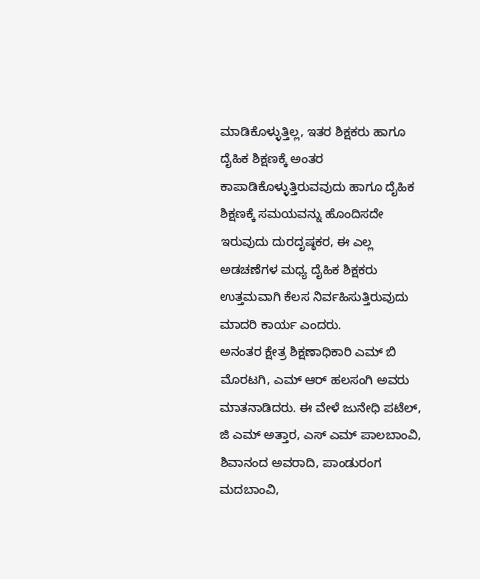ಮಾಡಿಕೊಳ್ಳುತ್ತಿಲ್ಲ, ಇತರ ಶಿಕ್ಷಕರು ಹಾಗೂ ದೈಹಿಕ ಶಿಕ್ಷಣಕ್ಕೆ ಅಂತರ ಕಾಪಾಡಿಕೊಳ್ಳುತ್ತಿರುವವುದು ಹಾಗೂ ದೈಹಿಕ ಶಿಕ್ಷಣಕ್ಕೆ ಸಮಯವನ್ನು ಹೊಂದಿಸದೇ ಇರುವುದು ದುರದೃಷ್ಠಕರ, ಈ ಎಲ್ಲ ಅಡಚಣೆಗಳ ಮಧ್ಯ ದೈಹಿಕ ಶಿಕ್ಷಕರು ಉತ್ತಮವಾಗಿ ಕೆಲಸ ನಿರ್ವಹಿಸುತ್ತಿರುವುದು ಮಾದರಿ ಕಾರ್ಯ ಎಂದರು.
ಅನಂತರ ಕ್ಷೇತ್ರ ಶಿಕ್ಷಣಾಧಿಕಾರಿ ಎಮ್ ಬಿ ಮೊರಟಗಿ, ಎಮ್ ಆರ್ ಹಲಸಂಗಿ ಅವರು ಮಾತನಾಡಿದರು. ಈ ವೇಳೆ ಜುನೇಧಿ ಪಟೆಲ್, ಜಿ ಎಮ್ ಅತ್ತಾರ, ಎಸ್ ಎಮ್ ಪಾಲಬಾಂವಿ, ಶಿವಾನಂದ ಅವರಾದಿ, ಪಾಂಡುರಂಗ ಮದಬಾಂವಿ,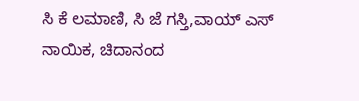ಸಿ ಕೆ ಲಮಾಣಿ, ಸಿ ಜೆ ಗಸ್ತಿ,ವಾಯ್ ಎಸ್ ನಾಯಿಕ, ಚಿದಾನಂದ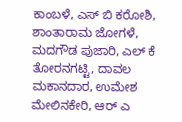ಕಾಂಬಳೆ, ಎಸ್ ಬಿ ಕರೋಶಿ, ಶಾಂತಾರಾಮ ಜೋಗಳೆ, ಮದಗೌಡ ಪುಜಾರಿ, ಎಲ್ ಕೆ ತೋರನಗಟ್ಟಿ, ದಾವಲ ಮಕಾನದಾರ, ಉಮೇಶ ಮೇಲಿನಕೇರಿ, ಆರ್ ಎ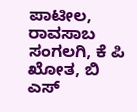ಪಾಟೀಲ, ರಾವಸಾಬ ಸಂಗಲಗಿ, ಕೆ ಪಿ ಖೋತ, ಬಿ ಎಸ್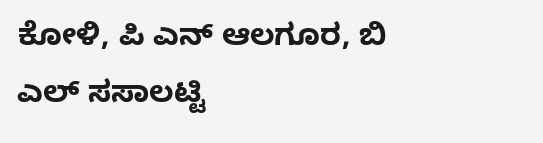ಕೋಳಿ, ಪಿ ಎನ್ ಆಲಗೂರ, ಬಿ ಎಲ್ ಸಸಾಲಟ್ಟಿ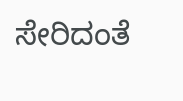ಸೇರಿದಂತೆ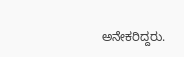ಅನೇಕರಿದ್ದರು.